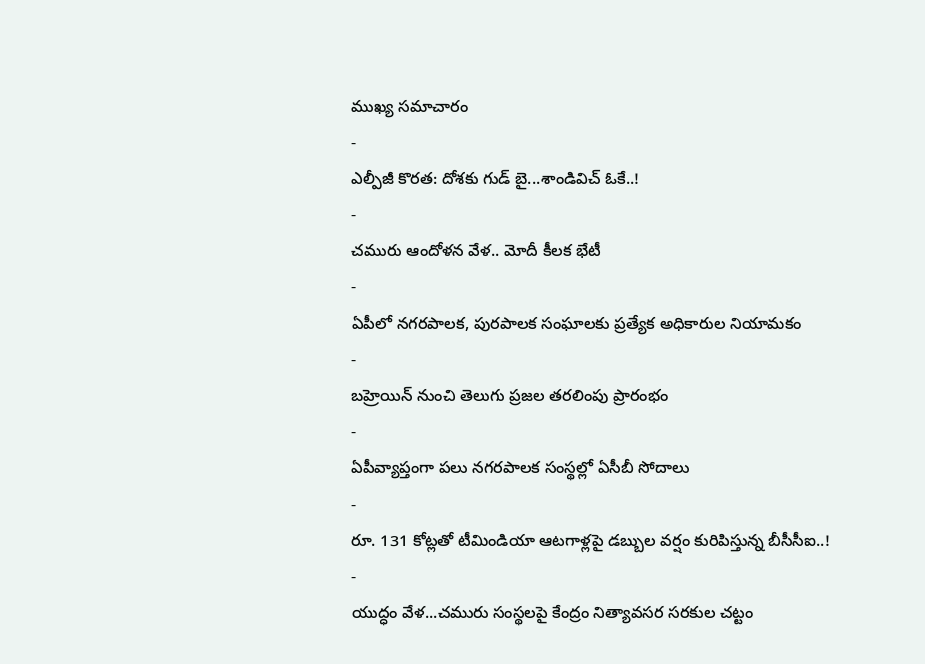ముఖ్య సమాచారం
-
ఎల్పీజీ కొరత: దోశకు గుడ్ బై...శాండివిచ్ ఓకే..!
-
చమురు ఆందోళన వేళ.. మోదీ కీలక భేటీ
-
ఏపీలో నగరపాలక, పురపాలక సంఘాలకు ప్రత్యేక అధికారుల నియామకం
-
బహ్రెయిన్ నుంచి తెలుగు ప్రజల తరలింపు ప్రారంభం
-
ఏపీవ్యాప్తంగా పలు నగరపాలక సంస్థల్లో ఏసీబీ సోదాలు
-
రూ. 131 కోట్లతో టీమిండియా ఆటగాళ్లపై డబ్బుల వర్షం కురిపిస్తున్న బీసీసీఐ..!
-
యుద్ధం వేళ...చమురు సంస్థలపై కేంద్రం నిత్యావసర సరకుల చట్టం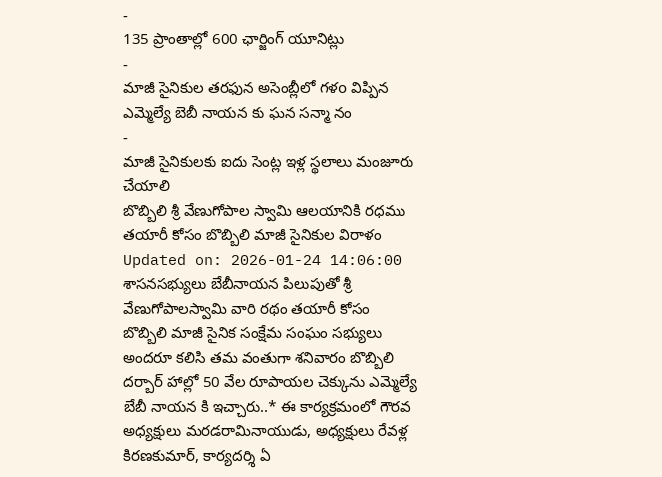-
135 ప్రాంతాల్లో 600 ఛార్జింగ్ యూనిట్లు
-
మాజీ సైనికుల తరఫున అసెంబ్లీలో గళo విప్పిన ఎమ్మెల్యే బెబీ నాయన కు ఘన సన్మా నం
-
మాజీ సైనికులకు ఐదు సెంట్ల ఇళ్ల స్థలాలు మంజూరు చేయాలి
బొబ్బిలి శ్రీ వేణుగోపాల స్వామి ఆలయానికి రధము తయారీ కోసం బొబ్బిలి మాజీ సైనికుల విరాళం
Updated on: 2026-01-24 14:06:00
శాసనసభ్యులు బేబీనాయన పిలుపుతో శ్రీ వేణుగోపాలస్వామి వారి రథం తయారీ కోసం బొబ్బిలి మాజీ సైనిక సంక్షేమ సంఘం సభ్యులు అందరూ కలిసి తమ వంతుగా శనివారం బొబ్బిలి దర్బార్ హాల్లో 50 వేల రూపాయల చెక్కును ఎమ్మెల్యే బేబీ నాయన కి ఇచ్చారు..* ఈ కార్యక్రమంలో గౌరవ అధ్యక్షులు మరడరామినాయుడు, అధ్యక్షులు రేవళ్ల కిరణకుమార్, కార్యదర్శి ఏ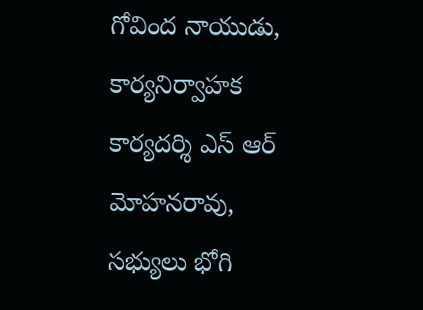గోవింద నాయుడు, కార్యనిర్వాహక కార్యదర్శి ఎస్ ఆర్ మోహనరావు, సభ్యులు భోగి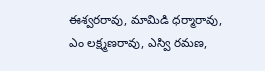ఈశ్వరరావు, మామిడి ధర్మారావు, ఎం లక్ష్మణరావు, ఎస్వి రమణ,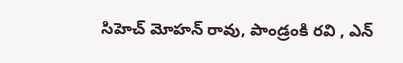సిహెచ్ మోహన్ రావు, పాండ్రంకి రవి , ఎన్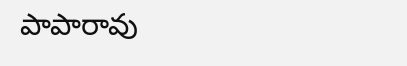పాపారావు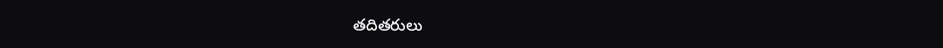తదితరులు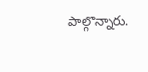పాల్గొన్నారు.